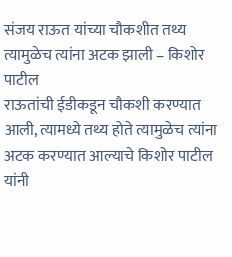संजय राऊत यांच्या चौकशीत तथ्य त्यामुळेच त्यांना अटक झाली – किशोर पाटील
राऊतांची ईडीकडून चौकशी करण्यात आली, त्यामध्ये तथ्य होते त्यामुळेच त्यांना अटक करण्यात आल्याचे किशोर पाटील यांनी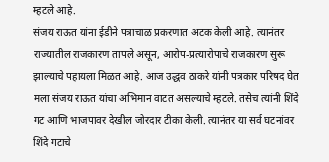म्हटले आहे.
संजय राऊत यांना ईडीने पत्राचाळ प्रकरणात अटक केली आहे. त्यानंतर राज्यातील राजकारण तापले असून, आरोप-प्रत्यारोपाचे राजकारण सुरू झाल्याचे पहायला मिळत आहे. आज उद्धव ठाकरे यांनी पत्रकार परिषद घेत मला संजय राऊत यांचा अभिमान वाटत असल्याचे म्हटले. तसेच त्यांनी शिंदे गट आणि भाजपावर देखील जोरदार टीका केली. त्यानंतर या सर्व घटनांवर शिंदे गटाचे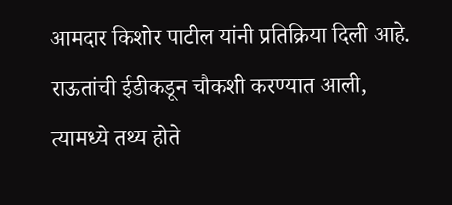आमदार किशोर पाटील यांनी प्रतिक्रिया दिली आहे. राऊतांची ईडीकडून चौकशी करण्यात आली, त्यामध्ये तथ्य होते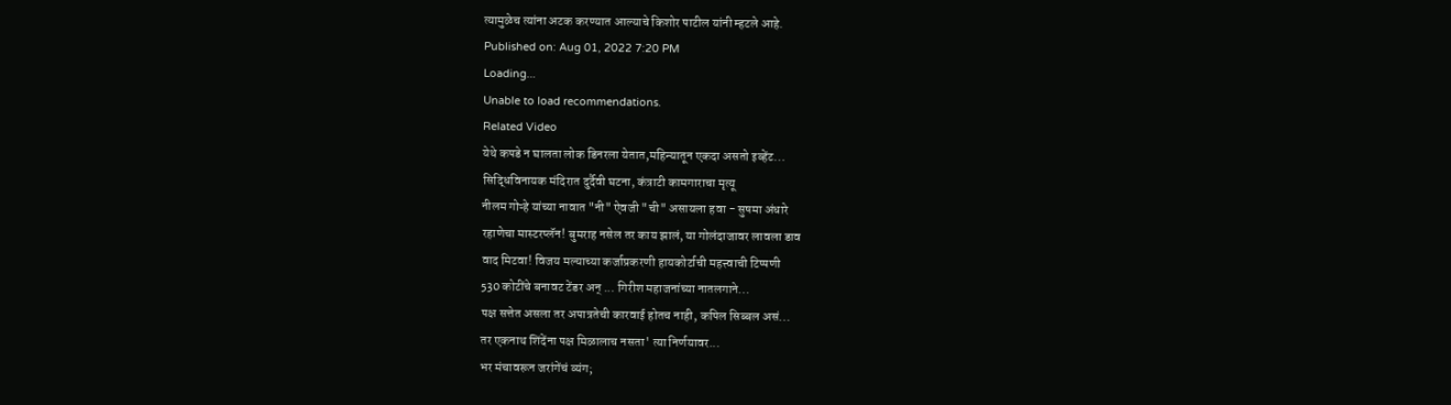त्यामुळेच त्यांना अटक करण्यात आल्याचे किशोर पाटील यांनी म्हटले आहे.
Published on: Aug 01, 2022 7:20 PM
Loading...
Unable to load recommendations.
Related Video
येथे कपडे न घालता लोक डिनरला येतात,महिन्यातून एकदा असतो इव्हेंट...
सिद्धिविनायक मंदिरात दुर्दैवी घटना, कंत्राटी कामगाराचा मृत्यू
नीलम गोऱ्हे यांच्या नावात "नी" ऐवजी "ची" असायला हवा - सुषमा अंधारे
रहाणेचा मास्टरप्लॅन! बुमराह नसेल तर काय झालं, या गोलंदाजावर लावला डाव
वाद मिटवा! विजय मल्याच्या कर्जाप्रकरणी हायकोर्टाची महत्त्वाची टिप्पणी
530 कोटींचे बनावट टेंडर अन् ... गिरीश महाजनांच्या नातलगाने...
पक्ष सत्तेत असला तर अपात्रतेची कारवाई होतच नाही, कपिल सिब्बल असं...
तर एकनाथ शिंदेंना पक्ष मिळालाच नसता' त्या निर्णयावर...
भर मंचावरून जरांगेंचं व्यंग;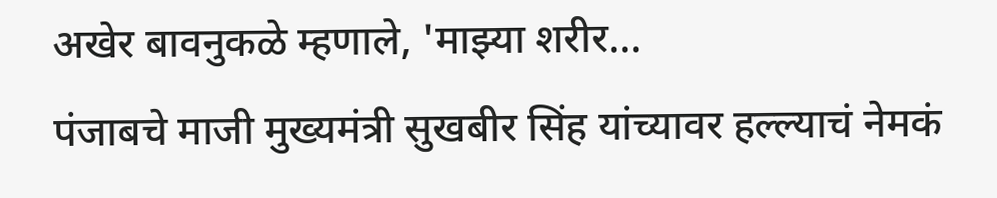अखेर बावनुकळे म्हणाले, 'माझ्या शरीर...
पंजाबचे माजी मुख्यमंत्री सुखबीर सिंह यांच्यावर हल्ल्याचं नेमकं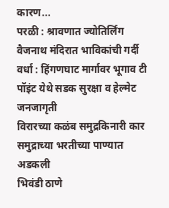कारण...
परळी : श्रावणात ज्योतिर्लिंग वैजनाथ मंदिरात भाविकांची गर्दी
वर्धा : हिंगणघाट मार्गावर भूगाव टी पॉइंट येथे सडक सुरक्षा व हेल्मेट जनजागृती
विरारच्या कळंब समुद्रकिनारी कार समुद्राच्या भरतीच्या पाण्यात अडकली
भिवंडी ठाणे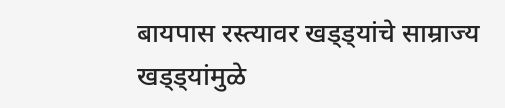बायपास रस्त्यावर खड्ड्यांचे साम्राज्य
खड्ड्यांमुळे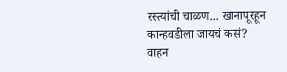रस्त्यांची चाळण... खानापूरहून कान्हवडीला जायचं कसं? वाहन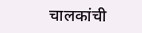चालकांची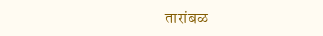तारांबळ